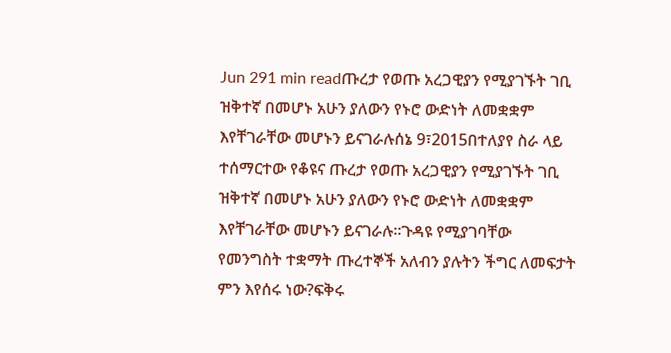Jun 291 min readጡረታ የወጡ አረጋዊያን የሚያገኙት ገቢ ዝቅተኛ በመሆኑ አሁን ያለውን የኑሮ ውድነት ለመቋቋም እየቸገራቸው መሆኑን ይናገራሉሰኔ 9፣2015በተለያየ ስራ ላይ ተሰማርተው የቆዩና ጡረታ የወጡ አረጋዊያን የሚያገኙት ገቢ ዝቅተኛ በመሆኑ አሁን ያለውን የኑሮ ውድነት ለመቋቋም እየቸገራቸው መሆኑን ይናገራሉ፡፡ጉዳዩ የሚያገባቸው የመንግስት ተቋማት ጡረተኞች አለብን ያሉትን ችግር ለመፍታት ምን እየሰሩ ነው?ፍቅሩ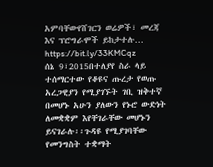አምባቸውየሸገርን ወሬዎች፣ መረጃ እና ፕሮግራሞች ይከታተሉ… https://bit.ly/33KMCqz
ሰኔ 9፣2015በተለያየ ስራ ላይ ተሰማርተው የቆዩና ጡረታ የወጡ አረጋዊያን የሚያገኙት ገቢ ዝቅተኛ በመሆኑ አሁን ያለውን የኑሮ ውድነት ለመቋቋም እየቸገራቸው መሆኑን ይናገራሉ፡፡ጉዳዩ የሚያገባቸው የመንግስት ተቋማት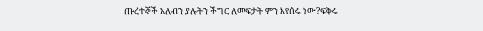ጡረተኞች አለብን ያሉትን ችግር ለመፍታት ምን እየሰሩ ነው?ፍቅሩ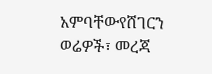አምባቸውየሸገርን ወሬዎች፣ መረጃ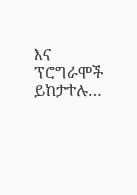እና ፕሮግራሞች ይከታተሉ…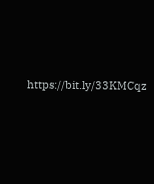https://bit.ly/33KMCqz